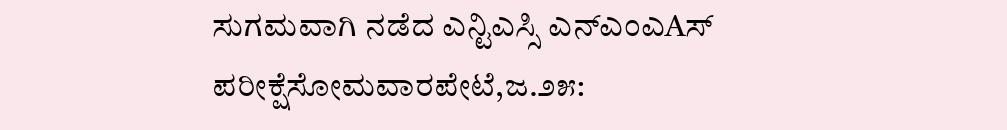ಸುಗಮವಾಗಿ ನಡೆದ ಎನ್ಟಿಎಸ್ಸಿ ಎನ್ಎಂಎAಸ್ ಪರೀಕ್ಷೆಸೋಮವಾರಪೇಟೆ,ಜ.೨೫: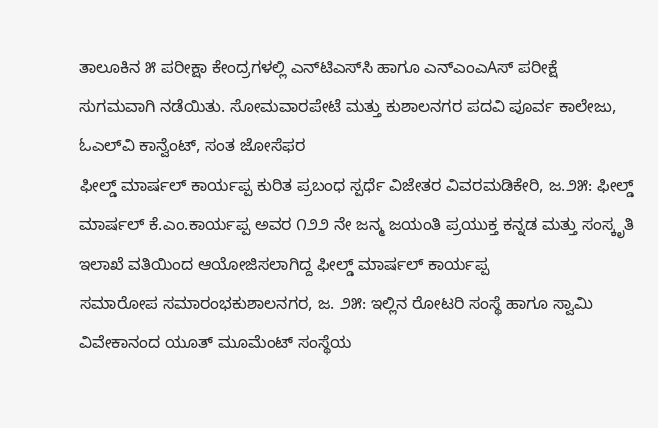ತಾಲೂಕಿನ ೫ ಪರೀಕ್ಷಾ ಕೇಂದ್ರಗಳಲ್ಲಿ ಎನ್‌ಟಿಎಸ್‌ಸಿ ಹಾಗೂ ಎನ್‌ಎಂಎAಸ್ ಪರೀಕ್ಷೆ ಸುಗಮವಾಗಿ ನಡೆಯಿತು. ಸೋಮವಾರಪೇಟೆ ಮತ್ತು ಕುಶಾಲನಗರ ಪದವಿ ಪೂರ್ವ ಕಾಲೇಜು, ಓಎಲ್‌ವಿ ಕಾನ್ವೆಂಟ್, ಸಂತ ಜೋಸೆಫರ
ಫೀಲ್ಡ್ ಮಾರ್ಷಲ್ ಕಾರ್ಯಪ್ಪ ಕುರಿತ ಪ್ರಬಂಧ ಸ್ಪರ್ಧೆ ವಿಜೇತರ ವಿವರಮಡಿಕೇರಿ, ಜ.೨೫: ಫೀಲ್ಡ್ ಮಾರ್ಷಲ್ ಕೆ.ಎಂ.ಕಾರ್ಯಪ್ಪ ಅವರ ೧೨೨ ನೇ ಜನ್ಮ ಜಯಂತಿ ಪ್ರಯುಕ್ತ ಕನ್ನಡ ಮತ್ತು ಸಂಸ್ಕೃತಿ ಇಲಾಖೆ ವತಿಯಿಂದ ಆಯೋಜಿಸಲಾಗಿದ್ದ ಫೀಲ್ಡ್ ಮಾರ್ಷಲ್ ಕಾರ್ಯಪ್ಪ
ಸಮಾರೋಪ ಸಮಾರಂಭಕುಶಾಲನಗರ, ಜ. ೨೫: ಇಲ್ಲಿನ ರೋಟರಿ ಸಂಸ್ಥೆ ಹಾಗೂ ಸ್ವಾಮಿ ವಿವೇಕಾನಂದ ಯೂತ್ ಮೂಮೆಂಟ್ ಸಂಸ್ಥೆಯ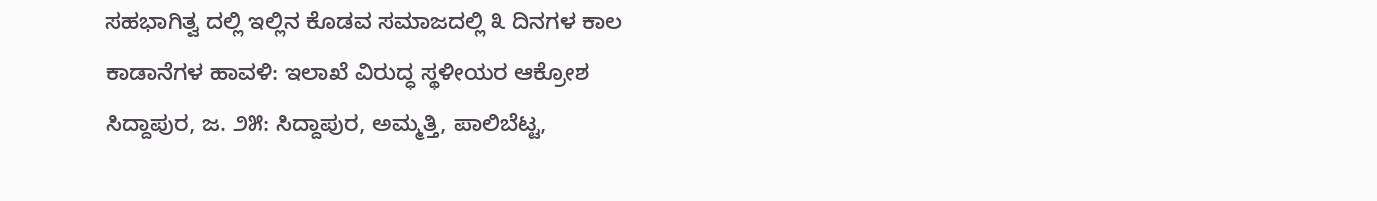ಸಹಭಾಗಿತ್ವ ದಲ್ಲಿ ಇಲ್ಲಿನ ಕೊಡವ ಸಮಾಜದಲ್ಲಿ ೩ ದಿನಗಳ ಕಾಲ
ಕಾಡಾನೆಗಳ ಹಾವಳಿ: ಇಲಾಖೆ ವಿರುದ್ಧ ಸ್ಥಳೀಯರ ಆಕ್ರೋಶ ಸಿದ್ದಾಪುರ, ಜ. ೨೫: ಸಿದ್ದಾಪುರ, ಅಮ್ಮತ್ತಿ, ಪಾಲಿಬೆಟ್ಟ,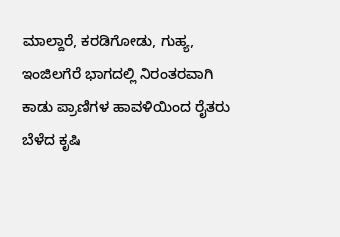ಮಾಲ್ದಾರೆ, ಕರಡಿಗೋಡು, ಗುಹ್ಯ, ಇಂಜಿಲಗೆರೆ ಭಾಗದಲ್ಲಿ ನಿರಂತರವಾಗಿ ಕಾಡು ಪ್ರಾಣಿಗಳ ಹಾವಳಿಯಿಂದ ರೈತರು ಬೆಳೆದ ಕೃಷಿ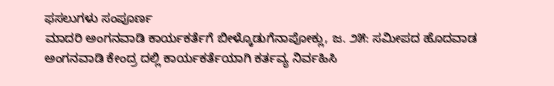ಫಸಲುಗಳು ಸಂಪೂರ್ಣ
ಮಾದರಿ ಅಂಗನವಾಡಿ ಕಾರ್ಯಕರ್ತೆಗೆ ಬೀಳ್ಕೊಡುಗೆನಾಪೋಕ್ಲು, ಜ. ೨೫: ಸಮೀಪದ ಹೊದವಾಡ ಅಂಗನವಾಡಿ ಕೇಂದ್ರ ದಲ್ಲಿ ಕಾರ್ಯಕರ್ತೆಯಾಗಿ ಕರ್ತವ್ಯ ನಿರ್ವಹಿಸಿ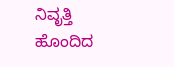ನಿವೃತ್ತಿ ಹೊಂದಿದ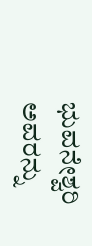ಭುವನೇಶ್ವರಿ ಅವರನ್ನು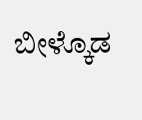ಬೀಳ್ಕೊಡ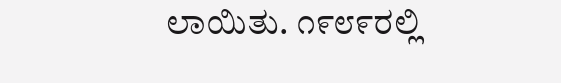ಲಾಯಿತು. ೧೯೮೯ರಲ್ಲಿ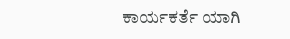ಕಾರ್ಯಕರ್ತೆ ಯಾಗಿ